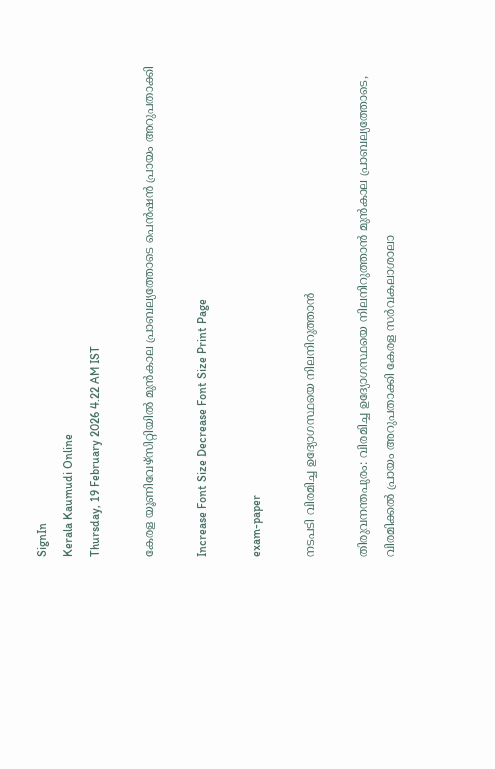SignIn
Kerala Kaumudi Online
Thursday, 19 February 2026 4.22 AM IST

കേരള യൂണിവേഴ്‌സിറ്റിയിൽ മുൻകാല പ്രാബല്യത്തോടെ പെൻഷൻ പ്രായം അറുപതാക്കി

Increase Font Size Decrease Font Size Print Page

exam-paper

നടപടി വിരമിച്ച ഉദ്യോഗസ്ഥയെ നിലനിറുത്താൻ

തിരുവനന്തപുരം: വിരമിച്ച ഉദ്യോഗസ്ഥയെ നിലനിറുത്താൻ മുൻകാല പ്രാബല്യത്തോടെ, വിരമിക്കൽ പ്രായം അറുപതാക്കി കേരള സർവകലാശാലാ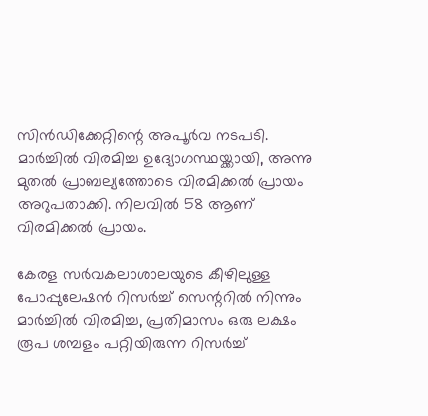സിൻഡിക്കേറ്റിന്റെ അപൂർവ നടപടി. മാർച്ചിൽ വിരമിച്ച ഉദ്യോഗസ്ഥയ്ക്കായി, അന്നു മുതൽ പ്രാബല്യത്തോടെ വിരമിക്കൽ പ്രായം അറുപതാക്കി. നിലവിൽ 58 ആണ് വിരമിക്കൽ പ്രായം.

കേരള സർവകലാശാലയുടെ കീഴിലുള്ള പോപ്പുലേഷൻ റിസർച്ച് സെന്ററിൽ നിന്നും മാർച്ചിൽ വിരമിച്ച, പ്രതിമാസം ഒരു ലക്ഷം രൂപ ശമ്പളം പറ്റിയിരുന്ന റിസർച്ച്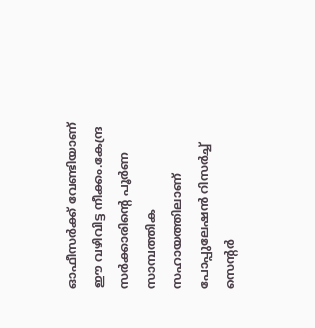ഓഫീസർക്ക് വേണ്ടിയാണ് ഈ വഴിവിട്ട നീക്കം.കേന്ദ്ര സർക്കാരിന്റെ പൂർണ സാമ്പത്തിക സഹായത്തിലാണ് പോപ്പുലേഷൻ റിസർച്ച് സെന്റർ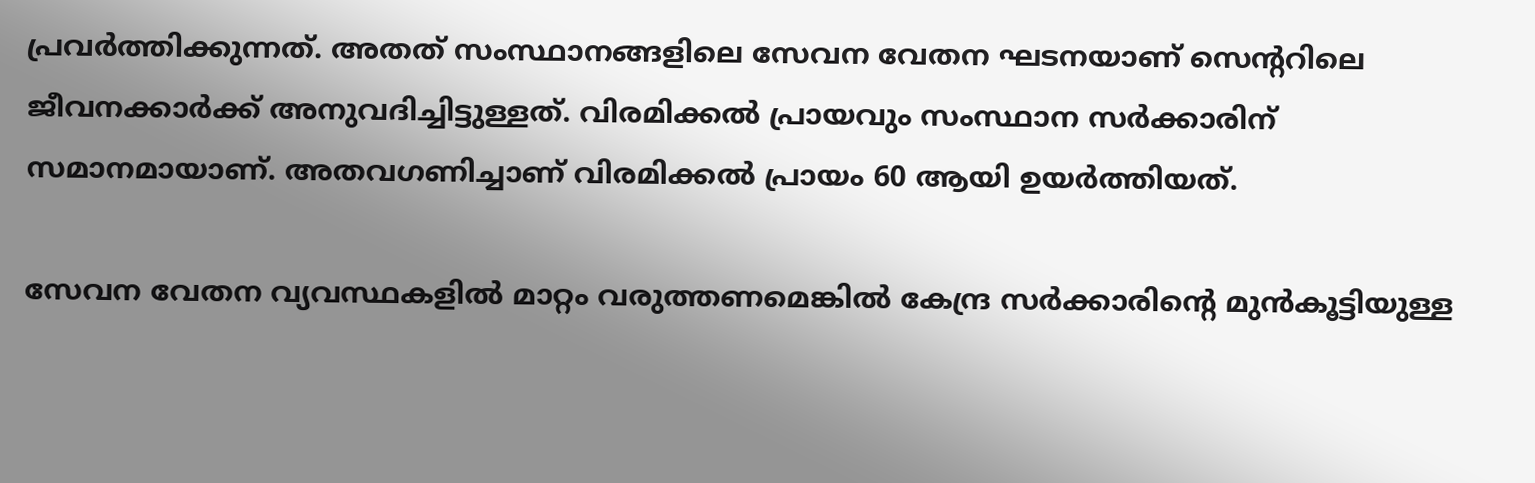പ്രവർത്തിക്കുന്നത്. അതത് സംസ്ഥാനങ്ങളിലെ സേവന വേതന ഘടനയാണ് സെന്ററിലെ ജീവനക്കാർക്ക് അനുവദിച്ചിട്ടുള്ളത്. വിരമിക്കൽ പ്രായവും സംസ്ഥാന സർക്കാരിന് സമാനമായാണ്. അതവഗണിച്ചാണ് വിരമിക്കൽ പ്രായം 60 ആയി ഉയർത്തിയത്.

സേവന വേതന വ്യവസ്ഥകളിൽ മാറ്റം വരുത്തണമെങ്കിൽ കേന്ദ്ര സർക്കാരിന്റെ മുൻകൂട്ടിയുള്ള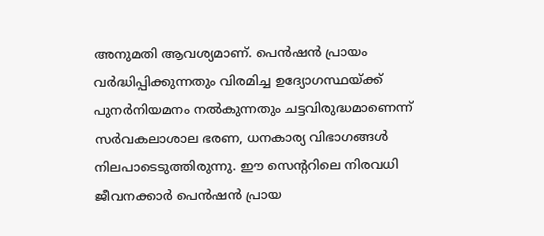അനുമതി ആവശ്യമാണ്. പെൻഷൻ പ്രായം വർദ്ധിപ്പിക്കുന്നതും വിരമിച്ച ഉദ്യോഗസ്ഥയ്ക്ക് പുനർനിയമനം നൽകുന്നതും ചട്ടവിരുദ്ധമാണെന്ന് സർവകലാശാല ഭരണ, ധനകാര്യ വിഭാഗങ്ങൾ നിലപാടെടുത്തിരുന്നു. ഈ സെന്ററിലെ നിരവധി ജീവനക്കാർ പെൻഷൻ പ്രായ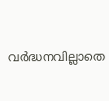വർദ്ധനവില്ലാതെ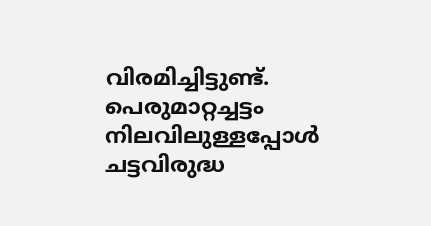വിരമിച്ചിട്ടുണ്ട്. പെരുമാറ്റച്ചട്ടം നിലവിലുള്ളപ്പോൾ ചട്ടവിരുദ്ധ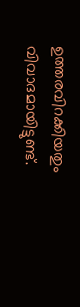ഉത്തരവിറക്കിയതും വിവാദമായിട്ടുണ്ട്.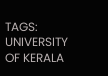TAGS: UNIVERSITY OF KERALA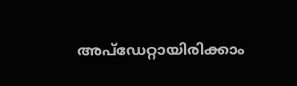അപ്ഡേറ്റായിരിക്കാം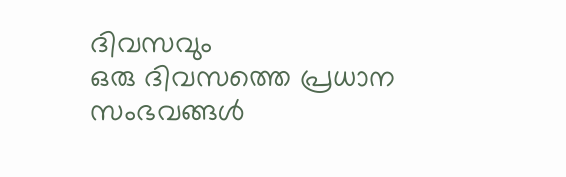ദിവസവും
ഒരു ദിവസത്തെ പ്രധാന സംഭവങ്ങൾ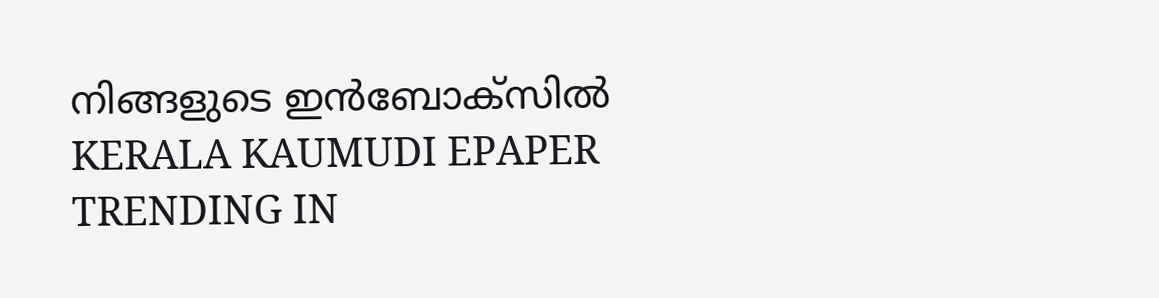നിങ്ങളുടെ ഇൻബോക്സിൽ
KERALA KAUMUDI EPAPER
TRENDING IN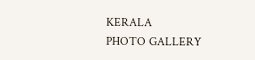KERALA
PHOTO GALLERY